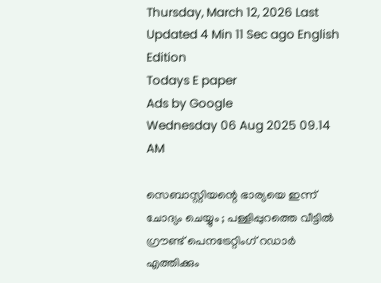Thursday, March 12, 2026 Last Updated 4 Min 11 Sec ago English Edition
Todays E paper
Ads by Google
Wednesday 06 Aug 2025 09.14 AM

സെബാസ്റ്റിയന്റെ ഭാര്യയെ ഇന്ന് ചോദ്യം ചെയ്യും ; പള്ളിപ്പുറത്തെ വീട്ടില്‍ ഗ്രൗണ്ട് പെനട്രേറ്റിംഗ് റഡാര്‍ എത്തിക്കും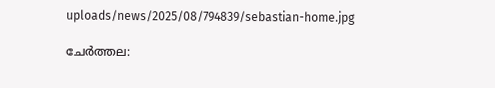uploads/news/2025/08/794839/sebastian-home.jpg

ചേര്‍ത്തല: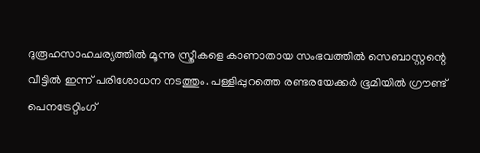ദുരൂഹസാഹചര്യത്തില്‍ മൂന്നു സ്ത്രീകളെ കാണാതായ സംഭവത്തില്‍ സെബാസ്റ്റന്റെ വീട്ടില്‍ ഇന്ന് പരിശോധന നടത്തും. പള്ളിപ്പുറത്തെ രണ്ടരയേക്കര്‍ ഭൂമിയില്‍ ഗ്രൗണ്ട് പെനട്രേറ്റിംഗ്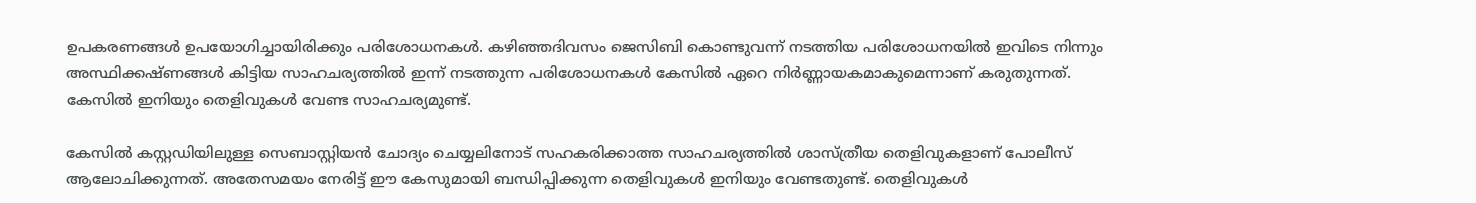ഉപകരണങ്ങള്‍ ഉപയോഗിച്ചായിരിക്കും പരിശോധനകള്‍. കഴിഞ്ഞദിവസം ജെസിബി കൊണ്ടുവന്ന് നടത്തിയ പരിശോധനയില്‍ ഇവിടെ നിന്നും അസ്ഥിക്കഷ്ണങ്ങള്‍ കിട്ടിയ സാഹചര്യത്തില്‍ ഇന്ന് നടത്തുന്ന പരിശോധനകള്‍ കേസില്‍ ഏറെ നിര്‍ണ്ണായകമാകുമെന്നാണ് കരുതുന്നത്. കേസില്‍ ഇനിയും തെളിവുകള്‍ വേണ്ട സാഹചര്യമുണ്ട്.

കേസില്‍ കസ്റ്റഡിയിലുള്ള സെബാസ്റ്റിയന്‍ ചോദ്യം ചെയ്യലിനോട് സഹകരിക്കാത്ത സാഹചര്യത്തില്‍ ശാസ്ത്രീയ തെളിവുകളാണ് പോലീസ് ആലോചിക്കുന്നത്. അതേസമയം നേരിട്ട് ഈ കേസുമായി ബന്ധിപ്പിക്കുന്ന തെളിവുകള്‍ ഇനിയും വേണ്ടതുണ്ട്. തെളിവുകള്‍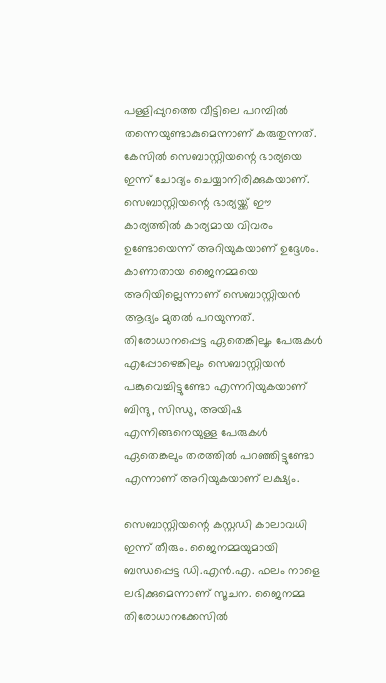പള്ളിപ്പുറത്തെ വീട്ടിലെ പറമ്പില്‍ തന്നെയുണ്ടാകുമെന്നാണ് കരുതുന്നത്. കേസില്‍ സെബാസ്റ്റിയന്റെ ഭാര്യയെ ഇന്ന് ചോദ്യം ചെയ്യാനിരിക്കുകയാണ്. സെബാസ്റ്റിയന്റെ ഭാര്യയ്ക്ക് ഈ കാര്യത്തില്‍ കാര്യമായ വിവരം ഉണ്ടോയെന്ന് അറിയുകയാണ് ഉദ്ദേശം. കാണാതായ ജൈനമ്മയെ അറിയില്ലെന്നാണ് സെബാസ്റ്റിയന്‍ ആദ്യം മുതല്‍ പറയുന്നത്. തിരോധാനപ്പെട്ട ഏതെങ്കിലൂം പേരുകള്‍ എപ്പോഴെങ്കിലും സെബാസ്റ്റിയന്‍ പങ്കുവെച്ചിട്ടുണ്ടോ എന്നറിയുകയാണ് ബിന്ദു, സിന്ധു, അയിഷ എന്നിങ്ങനെയുള്ള പേരുകള്‍ ഏതെങ്കലും തരത്തില്‍ പറഞ്ഞിട്ടുണ്ടോ എന്നാണ് അറിയുകയാണ് ലക്ഷ്യം.

സെബാസ്റ്റിയന്റെ കസ്റ്റഡി കാലാവധി ഇന്ന് തീരും. ജൈനമ്മയുമായി ബന്ധപ്പെട്ട ഡി.എന്‍.എ. ഫലം നാളെ ലഭിക്കുമെന്നാണ് സൂചന. ജൈനമ്മ തിരോധാനക്കേസില്‍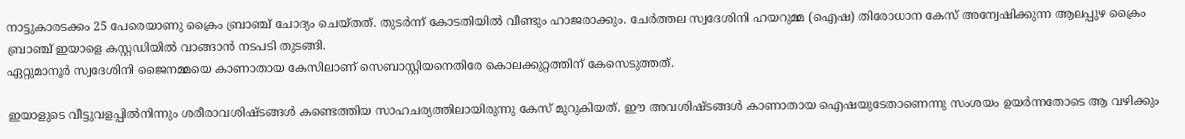നാട്ടുകാരടക്കം 25 പേരെയാണു ക്രൈം ബ്രാഞ്ച് ചോദ്യം ചെയ്തത്. തുടര്‍ന്ന് കോടതിയില്‍ വീണ്ടും ഹാജരാക്കും. ചേര്‍ത്തല സ്വദേശിനി ഹയറുമ്മ (ഐഷ) തിരോധാന കേസ് അന്വേഷിക്കുന്ന ആലപ്പുഴ ക്രൈം ബ്രാഞ്ച് ഇയാളെ കസ്റ്റഡിയില്‍ വാങ്ങാന്‍ നടപടി തുടങ്ങി.
ഏറ്റുമാനൂര്‍ സ്വദേശിനി ജൈനമ്മയെ കാണാതായ കേസിലാണ് സെബാസ്റ്റിയനെതിരേ കൊലക്കുറ്റത്തിന് കേസെടുത്തത്.

ഇയാളുടെ വീട്ടുവളപ്പില്‍നിന്നും ശരീരാവശിഷ്ടങ്ങള്‍ കണ്ടെത്തിയ സാഹചര്യത്തിലായിരുന്നു കേസ് മുറുകിയത്. ഈ അവശിഷ്ടങ്ങള്‍ കാണാതായ ഐഷയുടേതാണെന്നു സംശയം ഉയര്‍ന്നതോടെ ആ വഴിക്കും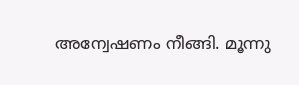അന്വേഷണം നീങ്ങി. മൂന്നു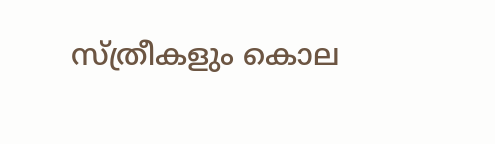സ്ത്രീകളും കൊല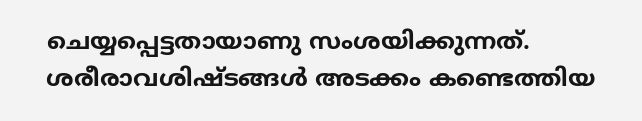ചെയ്യപ്പെട്ടതായാണു സംശയിക്കുന്നത്. ശരീരാവശിഷ്ടങ്ങള്‍ അടക്കം കണ്ടെത്തിയ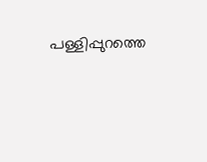പള്ളിപ്പുറത്തെ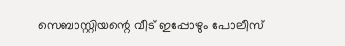സെബാസ്റ്റിയന്റെ വീട് ഇപ്പോഴും പോലീസ്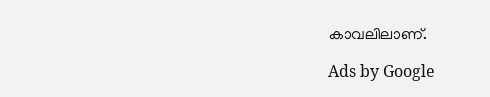കാവലിലാണ്.

Ads by Google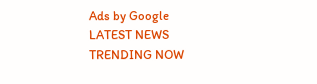Ads by Google
LATEST NEWS
TRENDING NOW